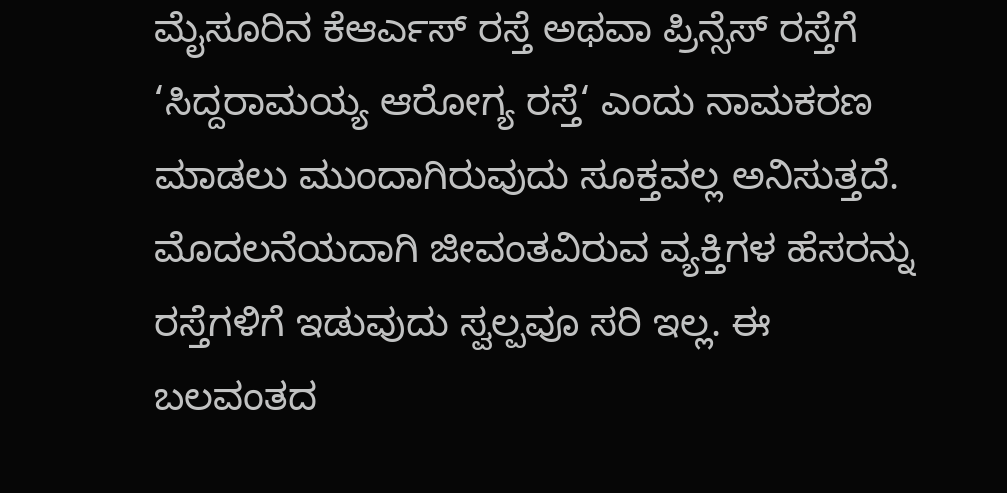ಮೈಸೂರಿನ ಕೆಆರ್ಎಸ್ ರಸ್ತೆ ಅಥವಾ ಪ್ರಿನ್ಸೆಸ್ ರಸ್ತೆಗೆ ‘ಸಿದ್ದರಾಮಯ್ಯ ಆರೋಗ್ಯ ರಸ್ತೆ‘ ಎಂದು ನಾಮಕರಣ ಮಾಡಲು ಮುಂದಾಗಿರುವುದು ಸೂಕ್ತವಲ್ಲ ಅನಿಸುತ್ತದೆ.
ಮೊದಲನೆಯದಾಗಿ ಜೀವಂತವಿರುವ ವ್ಯಕ್ತಿಗಳ ಹೆಸರನ್ನು ರಸ್ತೆಗಳಿಗೆ ಇಡುವುದು ಸ್ವಲ್ಪವೂ ಸರಿ ಇಲ್ಲ. ಈ ಬಲವಂತದ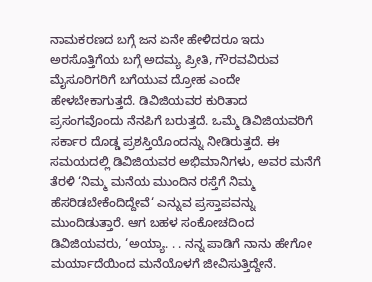ನಾಮಕರಣದ ಬಗ್ಗೆ ಜನ ಏನೇ ಹೇಳಿದರೂ ಇದು ಅರಸೊತ್ತಿಗೆಯ ಬಗ್ಗೆ ಅದಮ್ಯ ಪ್ರೀತಿ, ಗೌರವವಿರುವ ಮೈಸೂರಿಗರಿಗೆ ಬಗೆಯುವ ದ್ರೋಹ ಎಂದೇ ಹೇಳಬೇಕಾಗುತ್ತದೆ. ಡಿವಿಜಿಯವರ ಕುರಿತಾದ ಪ್ರಸಂಗವೊಂದು ನೆನಪಿಗೆ ಬರುತ್ತದೆ. ಒಮ್ಮೆ ಡಿವಿಜಿಯವರಿಗೆ ಸರ್ಕಾರ ದೊಡ್ಡ ಪ್ರಶಸ್ತಿಯೊಂದನ್ನು ನೀಡಿರುತ್ತದೆ. ಈ ಸಮಯದಲ್ಲಿ ಡಿವಿಜಿಯವರ ಅಭಿಮಾನಿಗಳು, ಅವರ ಮನೆಗೆ ತೆರಳಿ ‘ನಿಮ್ಮ ಮನೆಯ ಮುಂದಿನ ರಸ್ತೆಗೆ ನಿಮ್ಮ ಹೆಸರಿಡಬೇಕೆಂದಿದ್ದೇವೆ‘ ಎನ್ನುವ ಪ್ರಸ್ತಾಪವನ್ನು ಮುಂದಿಡುತ್ತಾರೆ. ಆಗ ಬಹಳ ಸಂಕೋಚದಿಂದ ಡಿವಿಜಿಯವರು, ‘ಅಯ್ಯಾ. . . ನನ್ನ ಪಾಡಿಗೆ ನಾನು ಹೇಗೋ ಮರ್ಯಾದೆಯಿಂದ ಮನೆಯೊಳಗೆ ಜೀವಿಸುತ್ತಿದ್ದೇನೆ.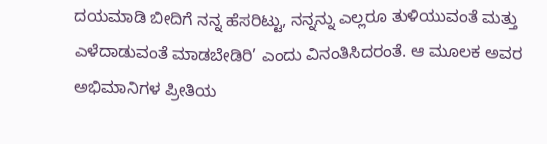ದಯಮಾಡಿ ಬೀದಿಗೆ ನನ್ನ ಹೆಸರಿಟ್ಟು, ನನ್ನನ್ನು ಎಲ್ಲರೂ ತುಳಿಯುವಂತೆ ಮತ್ತು ಎಳೆದಾಡುವಂತೆ ಮಾಡಬೇಡಿರಿ’ ಎಂದು ವಿನಂತಿಸಿದರಂತೆ. ಆ ಮೂಲಕ ಅವರ ಅಭಿಮಾನಿಗಳ ಪ್ರೀತಿಯ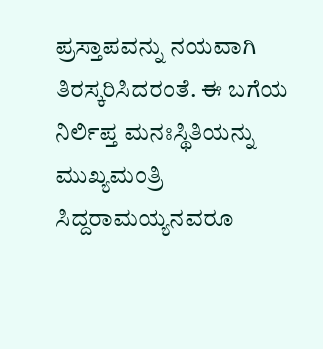ಪ್ರಸ್ತಾಪವನ್ನು ನಯವಾಗಿ ತಿರಸ್ಕರಿಸಿದರಂತೆ. ಈ ಬಗೆಯ ನಿರ್ಲಿಪ್ತ ಮನಃಸ್ಥಿತಿಯನ್ನು ಮುಖ್ಯಮಂತ್ರಿ ಸಿದ್ದರಾಮಯ್ಯನವರೂ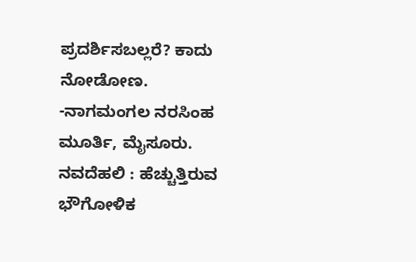ಪ್ರದರ್ಶಿಸಬಲ್ಲರೆ? ಕಾದು ನೋಡೋಣ.
-ನಾಗಮಂಗಲ ನರಸಿಂಹ ಮೂರ್ತಿ, ಮೈಸೂರು.
ನವದೆಹಲಿ : ಹೆಚ್ಚುತ್ತಿರುವ ಭೌಗೋಳಿಕ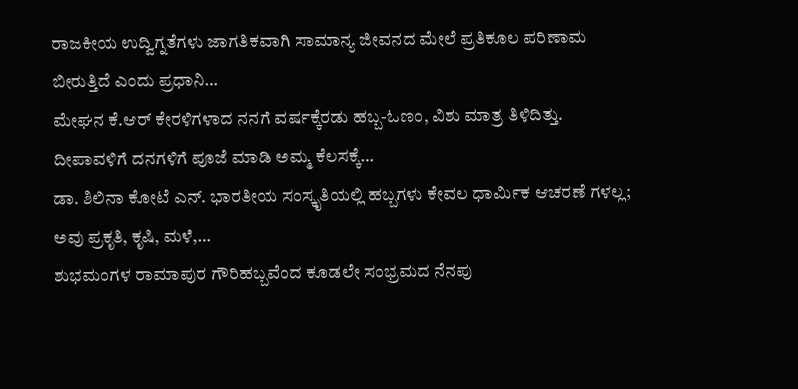ರಾಜಕೀಯ ಉದ್ವಿಗ್ನತೆಗಳು ಜಾಗತಿಕವಾಗಿ ಸಾಮಾನ್ಯ ಜೀವನದ ಮೇಲೆ ಪ್ರತಿಕೂಲ ಪರಿಣಾಮ ಬೀರುತ್ತಿದೆ ಎಂದು ಪ್ರಧಾನಿ…
ಮೇಘನ ಕೆ.ಆರ್ ಕೇರಳಿಗಳಾದ ನನಗೆ ವರ್ಷಕ್ಕೆರಡು ಹಬ್ಬ-ಓಣಂ, ವಿಶು ಮಾತ್ರ ತಿಳಿದಿತ್ತು. ದೀಪಾವಳಿಗೆ ದನಗಳಿಗೆ ಪೂಜೆ ಮಾಡಿ ಅಮ್ಮ ಕೆಲಸಕ್ಕೆ…
ಡಾ. ಶಿಲಿನಾ ಕೋಟೆ ಎನ್. ಭಾರತೀಯ ಸಂಸ್ಕೃತಿಯಲ್ಲಿ ಹಬ್ಬಗಳು ಕೇವಲ ಧಾರ್ಮಿಕ ಆಚರಣೆ ಗಳಲ್ಲ; ಅವು ಪ್ರಕೃತಿ, ಕೃಷಿ, ಮಳೆ,…
ಶುಭಮಂಗಳ ರಾಮಾಪುರ ಗೌರಿಹಬ್ಬವೆಂದ ಕೂಡಲೇ ಸಂಭ್ರಮದ ನೆನಪು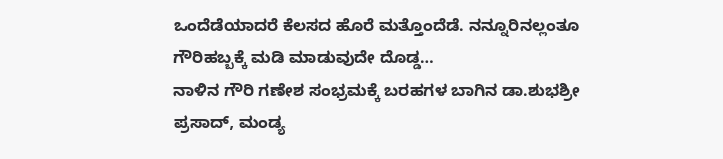ಒಂದೆಡೆಯಾದರೆ ಕೆಲಸದ ಹೊರೆ ಮತ್ತೊಂದೆಡೆ. ನನ್ನೂರಿನಲ್ಲಂತೂ ಗೌರಿಹಬ್ಬಕ್ಕೆ ಮಡಿ ಮಾಡುವುದೇ ದೊಡ್ಡ…
ನಾಳಿನ ಗೌರಿ ಗಣೇಶ ಸಂಭ್ರಮಕ್ಕೆ ಬರಹಗಳ ಬಾಗಿನ ಡಾ.ಶುಭಶ್ರೀ ಪ್ರಸಾದ್, ಮಂಡ್ಯ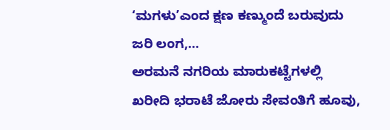‘ಮಗಳು’ಎಂದ ಕ್ಷಣ ಕಣ್ಮುಂದೆ ಬರುವುದು ಜರಿ ಲಂಗ,…
ಅರಮನೆ ನಗರಿಯ ಮಾರುಕಟ್ಟೆಗಳಲ್ಲಿ ಖರೀದಿ ಭರಾಟೆ ಜೋರು ಸೇವಂತಿಗೆ ಹೂವು,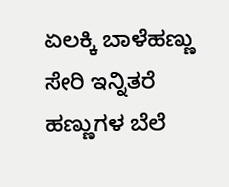ಏಲಕ್ಕಿ ಬಾಳೆಹಣ್ಣು ಸೇರಿ ಇನ್ನಿತರೆ ಹಣ್ಣುಗಳ ಬೆಲೆ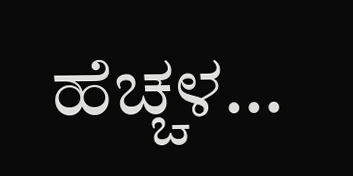ಹೆಚ್ಚಳ…